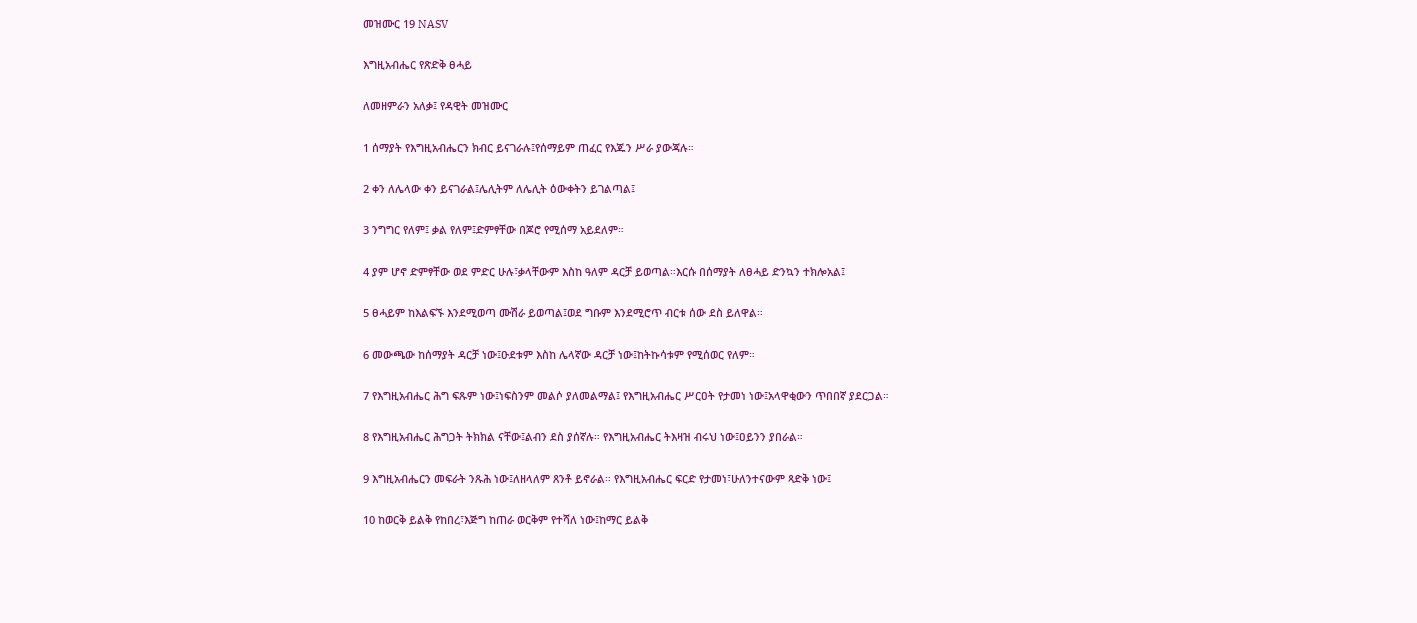መዝሙር 19 NASV

እግዚአብሔር የጽድቅ ፀሓይ

ለመዘምራን አለቃ፤ የዳዊት መዝሙር

1 ሰማያት የእግዚአብሔርን ክብር ይናገራሉ፤የሰማይም ጠፈር የእጁን ሥራ ያውጃሉ።

2 ቀን ለሌላው ቀን ይናገራል፤ሌሊትም ለሌሊት ዕውቀትን ይገልጣል፤

3 ንግግር የለም፤ ቃል የለም፤ድምፃቸው በጆሮ የሚሰማ አይደለም።

4 ያም ሆኖ ድምፃቸው ወደ ምድር ሁሉ፣ቃላቸውም እስከ ዓለም ዳርቻ ይወጣል።እርሱ በሰማያት ለፀሓይ ድንኳን ተክሎአል፤

5 ፀሓይም ከእልፍኙ እንደሚወጣ ሙሽራ ይወጣል፤ወደ ግቡም እንደሚሮጥ ብርቱ ሰው ደስ ይለዋል።

6 መውጫው ከሰማያት ዳርቻ ነው፤ዑደቱም እስከ ሌላኛው ዳርቻ ነው፤ከትኩሳቱም የሚሰወር የለም።

7 የእግዚአብሔር ሕግ ፍጹም ነው፤ነፍስንም መልሶ ያለመልማል፤ የእግዚአብሔር ሥርዐት የታመነ ነው፤አላዋቂውን ጥበበኛ ያደርጋል።

8 የእግዚአብሔር ሕግጋት ትክክል ናቸው፤ልብን ደስ ያሰኛሉ። የእግዚአብሔር ትእዛዝ ብሩህ ነው፤ዐይንን ያበራል።

9 እግዚአብሔርን መፍራት ንጹሕ ነው፤ለዘላለም ጸንቶ ይኖራል። የእግዚአብሔር ፍርድ የታመነ፣ሁለንተናውም ጻድቅ ነው፤

10 ከወርቅ ይልቅ የከበረ፣እጅግ ከጠራ ወርቅም የተሻለ ነው፤ከማር ይልቅ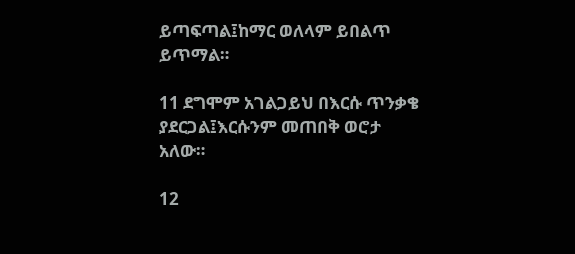ይጣፍጣል፤ከማር ወለላም ይበልጥ ይጥማል።

11 ደግሞም አገልጋይህ በእርሱ ጥንቃቄ ያደርጋል፤እርሱንም መጠበቅ ወሮታ አለው።

12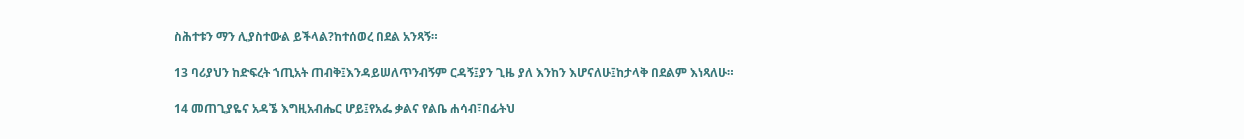ስሕተቱን ማን ሊያስተውል ይችላል?ከተሰወረ በደል አንጻኝ።

13 ባሪያህን ከድፍረት ኀጢአት ጠብቅ፤እንዳይሠለጥንብኝም ርዳኝ፤ያን ጊዜ ያለ እንከን እሆናለሁ፤ከታላቅ በደልም እነጻለሁ።

14 መጠጊያዬና አዳኜ እግዚአብሔር ሆይ፤የአፌ ቃልና የልቤ ሐሳብ፣በፊትህ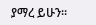ያማረ ይሁን።